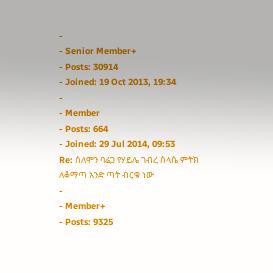-
- Senior Member+
- Posts: 30914
- Joined: 19 Oct 2013, 19:34
-
- Member
- Posts: 664
- Joined: 29 Jul 2014, 09:53
Re: ሰለሞን ባሬጋ የሃይሌ ገብረ ስላሴ ምትክ
ለቆማጣ አንድ ጣት ብርቁ ነው
-
- Member+
- Posts: 9325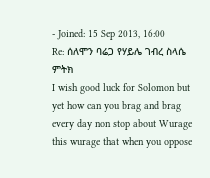- Joined: 15 Sep 2013, 16:00
Re: ሰለሞን ባሬጋ የሃይሌ ገብረ ስላሴ ምትክ
I wish good luck for Solomon but yet how can you brag and brag every day non stop about Wurage this wurage that when you oppose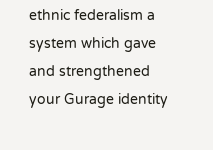ethnic federalism a system which gave and strengthened your Gurage identity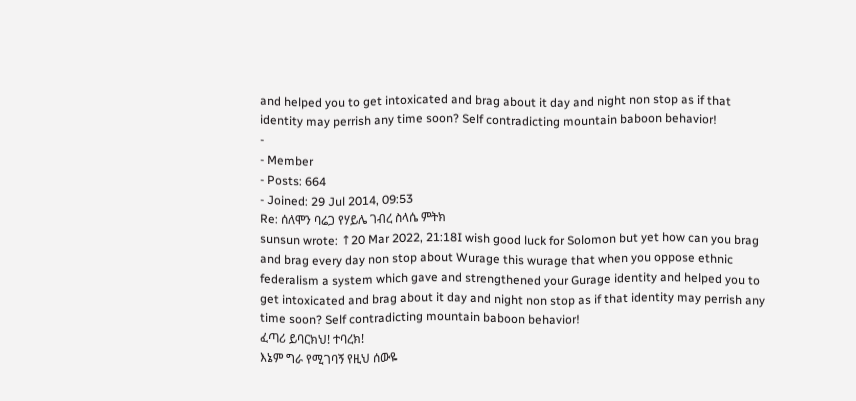and helped you to get intoxicated and brag about it day and night non stop as if that identity may perrish any time soon? Self contradicting mountain baboon behavior!
-
- Member
- Posts: 664
- Joined: 29 Jul 2014, 09:53
Re: ሰለሞን ባሬጋ የሃይሌ ገብረ ስላሴ ምትክ
sunsun wrote: ↑20 Mar 2022, 21:18I wish good luck for Solomon but yet how can you brag and brag every day non stop about Wurage this wurage that when you oppose ethnic federalism a system which gave and strengthened your Gurage identity and helped you to get intoxicated and brag about it day and night non stop as if that identity may perrish any time soon? Self contradicting mountain baboon behavior!
ፈጣሪ ይባርክህ! ተባረክ!
እኔም ግራ የሚገባኝ የዚህ ሰውዬ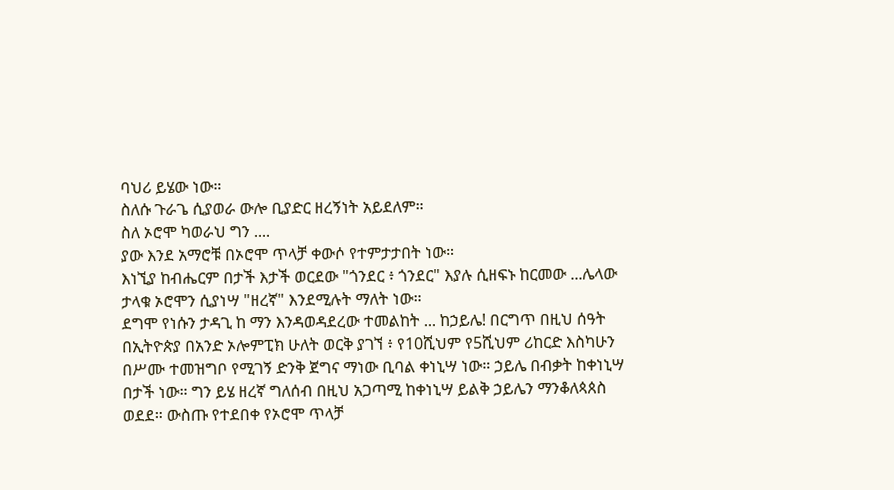ባህሪ ይሄው ነው።
ስለሱ ጉራጌ ሲያወራ ውሎ ቢያድር ዘረኝነት አይደለም።
ስለ ኦሮሞ ካወራህ ግን ....
ያው እንደ አማሮቹ በኦሮሞ ጥላቻ ቀውሶ የተምታታበት ነው።
እነኚያ ከብሔርም በታች እታች ወርደው "ጎንደር ፥ ጎንደር" እያሉ ሲዘፍኑ ከርመው ...ሌላው ታላቁ ኦሮሞን ሲያነሣ "ዘረኛ" እንደሚሉት ማለት ነው።
ደግሞ የነሱን ታዳጊ ከ ማን እንዳወዳደረው ተመልከት ... ከኃይሌ! በርግጥ በዚህ ሰዓት በኢትዮጵያ በአንድ ኦሎምፒክ ሁለት ወርቅ ያገኘ ፥ የ10ሺህም የ5ሺህም ሪከርድ እስካሁን በሥሙ ተመዝግቦ የሚገኝ ድንቅ ጀግና ማነው ቢባል ቀነኒሣ ነው። ኃይሌ በብቃት ከቀነኒሣ በታች ነው። ግን ይሄ ዘረኛ ግለሰብ በዚህ አጋጣሚ ከቀነኒሣ ይልቅ ኃይሌን ማንቆለጳጰስ ወደደ። ውስጡ የተደበቀ የኦሮሞ ጥላቻ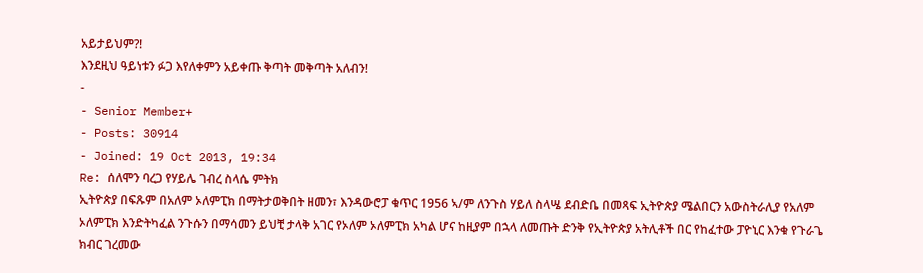አይታይህም?!
እንደዚህ ዓይነቱን ፉጋ እየለቀምን አይቀጡ ቅጣት መቅጣት አለብን!
-
- Senior Member+
- Posts: 30914
- Joined: 19 Oct 2013, 19:34
Re: ሰለሞን ባረጋ የሃይሌ ገብረ ስላሴ ምትክ
ኢትዮጵያ በፍጹም በአለም ኦለምፒክ በማትታወቅበት ዘመን፣ እንዳውሮፓ ቁጥር 1956 ኣ/ም ለንጉስ ሃይለ ስላሤ ደብድቤ በመጻፍ ኢትዮጵያ ሜልበርን አውስትራሊያ የአለም ኦለምፒክ እንድትካፈል ንጉሱን በማሳመን ይህቺ ታላቅ አገር የኦለም ኦለምፒክ አካል ሆና ከዚያም በኋላ ለመጡት ድንቅ የኢትዮጵያ አትሊቶች በር የከፈተው ፓዮኒር እንቁ የጉራጌ ክብር ገረመው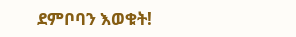ደምቦባን እወቁት!